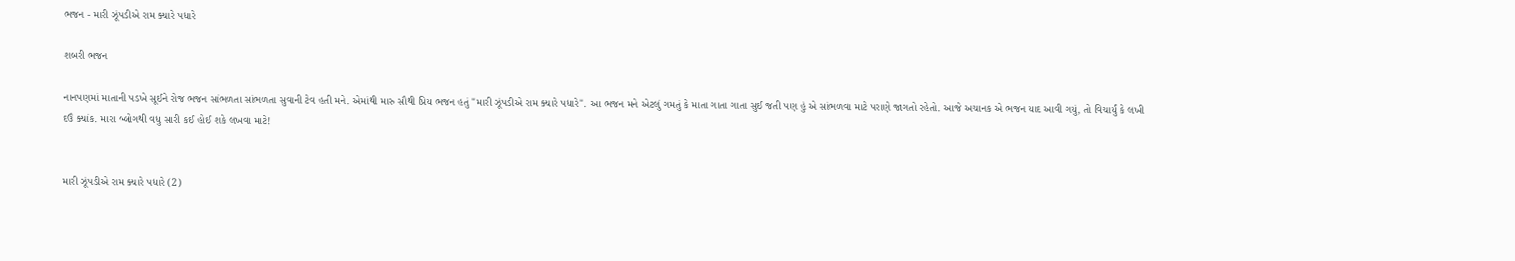ભજન - મારી ઝૂંપડીએ રામ ક્યારે પધારે

શબરી ભજન

નાનપણમાં માતાની પડખે સૂઈને રોજ ભજન સાંભળતા સાંભળતા સુવાની ટેવ હતી મને. એમાંથી મારુ સૌથી પ્રિય ભજન હતું "મારી ઝૂંપડીએ રામ ક્યારે પધારે". આ ભજન મને એટલું ગમતું કે માતા ગાતા ગાતા સુઈ જતી પણ હું એ સાંભળવા માટે પરાણે જાગતો રહેતો. આજે અચાનક એ ભજન યાદ આવી ગયું, તો વિચાર્યું કે લખી દઉં ક્યાંક. મારા બ્લોગથી વધુ સારી કઈ હોઈ શકે લખવા માટે!


મારી ઝૂંપડીએ રામ ક્યારે પધારે (2)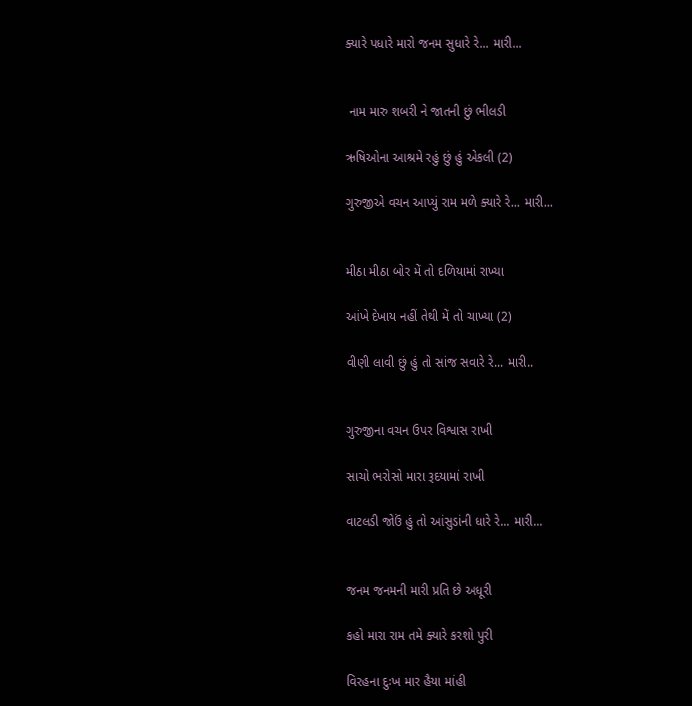ક્યારે પધારે મારો જનમ સુધારે રે... મારી...


 નામ મારુ શબરી ને જાતની છું ભીલડી

ઋષિઓના આશ્રમે રહું છું હું એકલી (2)

ગુરુજીએ વચન આપ્યું રામ મળે ક્યારે રે... મારી...


મીઠા મીઠા બોર મેં તો દળિયામાં રાખ્યા

આંખે દેખાય નહીં તેથી મેં તો ચાખ્યા (2)

વીણી લાવી છું હું તો સાંજ સવારે રે... મારી..


ગુરુજીના વચન ઉપર વિશ્વાસ રાખી

સાચો ભરોસો મારા રૂદયામાં રાખી

વાટલડી જોઉં હું તો આંસુડાંની ધારે રે... મારી...


જનમ જનમની મારી પ્રતિ છે અધૂરી

કહો મારા રામ તમે ક્યારે કરશો પુરી

વિરહના દુઃખ માર હૈયા માંહી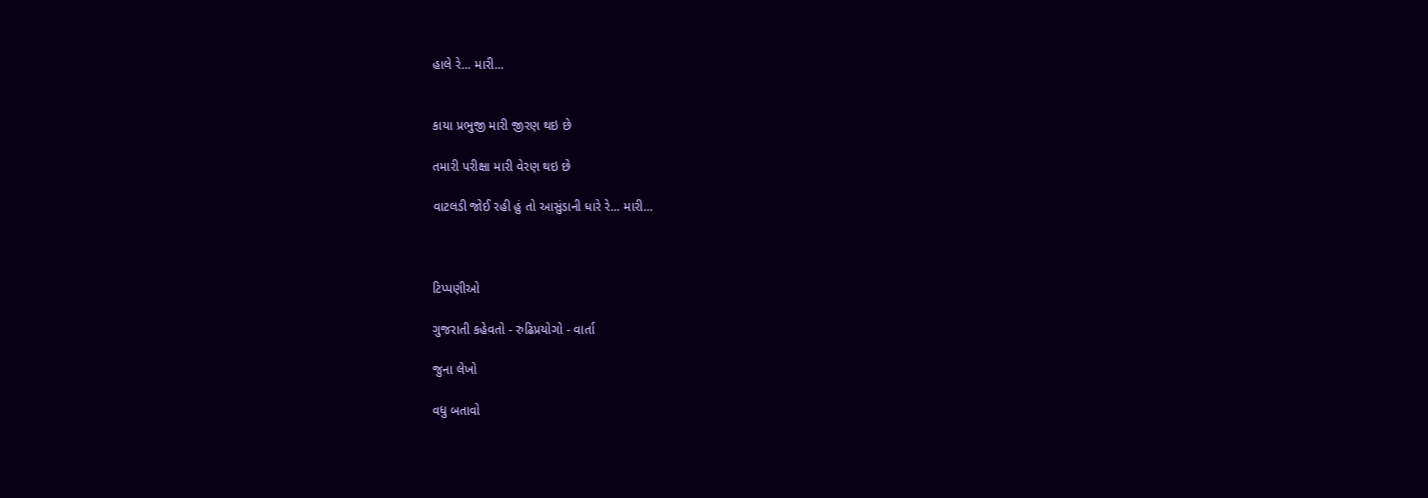હાલે રે... મારી...


કાયા પ્રભુજી મારી જીરણ થઇ છે

તમારી પરીક્ષા મારી વેરણ થઇ છે

વાટલડી જોઈ રહી હું તો આસુંડાની ધારે રે... મારી...



ટિપ્પણીઓ

ગુજરાતી કહેવતો - રુઢિપ્રયોગો - વાર્તા

જુના લેખો

વધુ બતાવો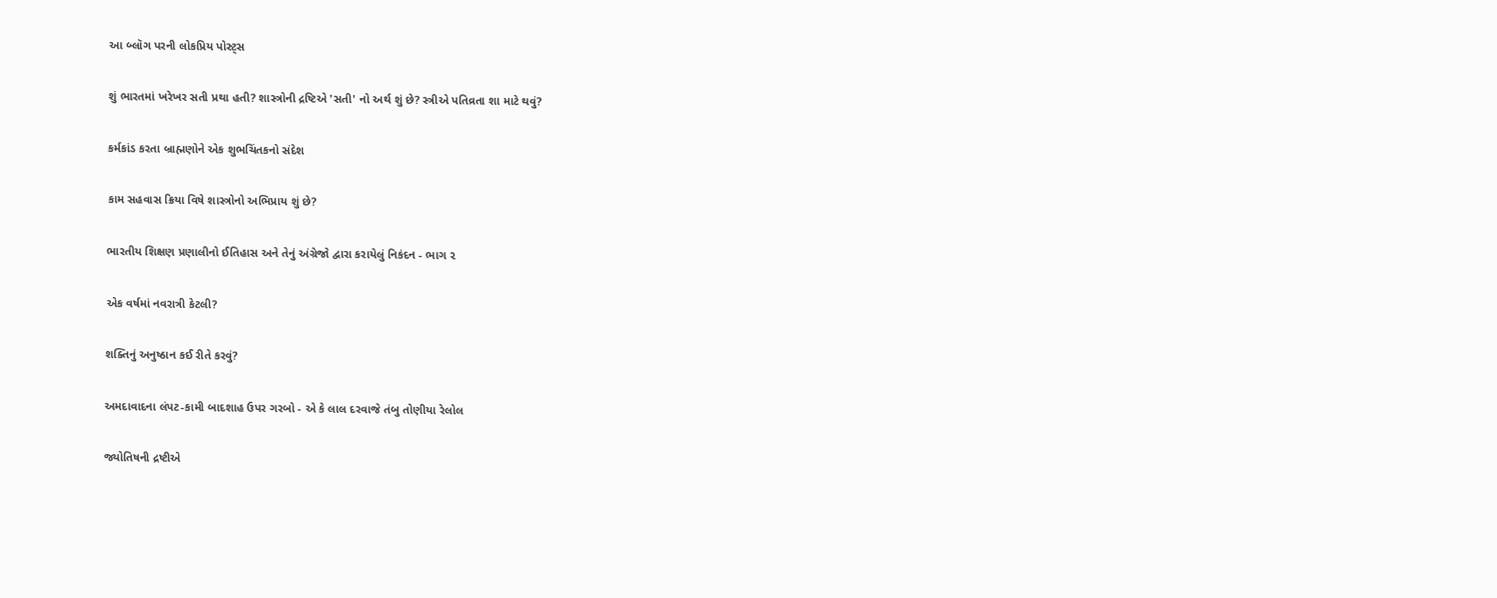આ બ્લૉગ પરની લોકપ્રિય પોસ્ટ્સ

શું ભારતમાં ખરેખર સતી પ્રથા હતી? શાસ્ત્રોની દ્રષ્ટિએ 'સતી' નો અર્થ શું છે? સ્ત્રીએ પતિવ્રતા શા માટે થવું?

કર્મકાંડ કરતા બ્રાહ્મણોને એક શુભચિંતકનો સંદેશ

કામ સહવાસ ક્રિયા વિષે શાસ્ત્રોનો અભિપ્રાય શું છે?

ભારતીય શિક્ષણ પ્રણાલીનો ઈતિહાસ અને તેનું અંગ્રેજો દ્વારા કરાયેલું નિકંદન - ભાગ ૨

એક વર્ષમાં નવરાત્રી કેટલી?

શક્તિનું અનુષ્ઠાન કઈ રીતે કરવું?

અમદાવાદના લંપટ-કામી બાદશાહ ઉપર ગરબો - એ કે લાલ દરવાજે તંબુ તોણીયા રેલોલ

જ્યોતિષની દ્રષ્ટીએ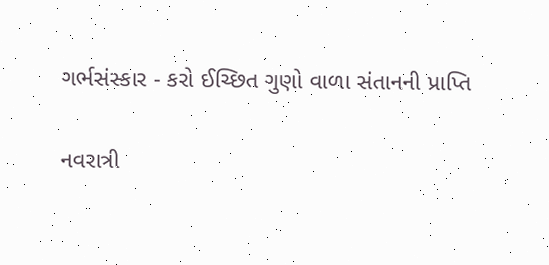ગર્ભસંસ્કાર - કરો ઈચ્છિત ગુણો વાળા સંતાનની પ્રાપ્તિ

નવરાત્રી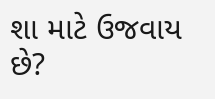શા માટે ઉજવાય છે?